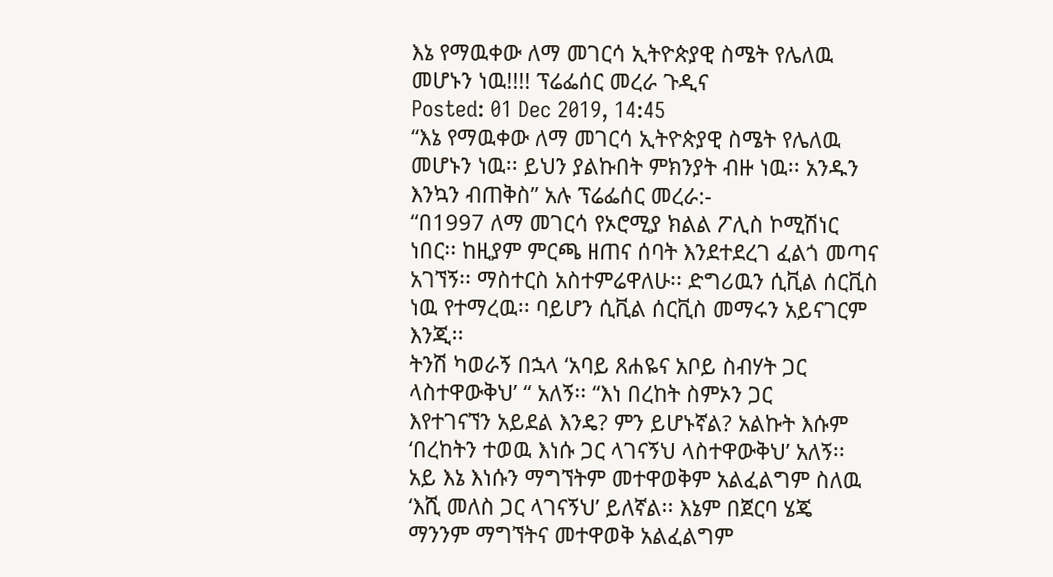እኔ የማዉቀው ለማ መገርሳ ኢትዮጵያዊ ስሜት የሌለዉ መሆኑን ነዉ!!!! ፕሬፌሰር መረራ ጉዲና
Posted: 01 Dec 2019, 14:45
“እኔ የማዉቀው ለማ መገርሳ ኢትዮጵያዊ ስሜት የሌለዉ
መሆኑን ነዉ፡፡ ይህን ያልኩበት ምክንያት ብዙ ነዉ፡፡ አንዱን
እንኳን ብጠቅስ” አሉ ፕሬፌሰር መረራ:-
“በ1997 ለማ መገርሳ የኦሮሚያ ክልል ፖሊስ ኮሚሽነር
ነበር፡፡ ከዚያም ምርጫ ዘጠና ሰባት እንደተደረገ ፈልጎ መጣና አገኘኝ፡፡ ማስተርስ አስተምሬዋለሁ፡፡ ድግሪዉን ሲቪል ሰርቪስ ነዉ የተማረዉ፡፡ ባይሆን ሲቪል ሰርቪስ መማሩን አይናገርም እንጂ፡፡
ትንሽ ካወራኝ በኋላ ‘አባይ ጸሐዬና አቦይ ስብሃት ጋር ላስተዋውቅህ’ “ አለኝ፡፡ “እነ በረከት ስምኦን ጋር
እየተገናኘን አይደል እንዴ? ምን ይሆኑኛል? አልኩት እሱም
‘በረከትን ተወዉ እነሱ ጋር ላገናኝህ ላስተዋውቅህ’ አለኝ፡፡
አይ እኔ እነሱን ማግኘትም መተዋወቅም አልፈልግም ስለዉ
‘እሺ መለስ ጋር ላገናኝህ’ ይለኛል፡፡ እኔም በጀርባ ሄጄ
ማንንም ማግኘትና መተዋወቅ አልፈልግም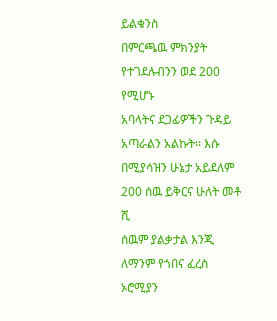ይልቁንስ
በምርጫዉ ምክንያት የተገደሉብንን ወደ 200 የሚሆኑ
አባላትና ደጋፊዎችን ጉዳይ አጣራልን አልኩት፡፡ እሱ
በሚያሳዝን ሁኔታ አይደለም 200 ሰዉ ይቅርና ሁለት መቶ ሺ
ሰዉም ያልቃታል እንጂ ለማንም የጎበና ፈረስ ኦሮሚያን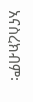አናስረክብም፡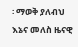፡ ማወቅ ያለብህ እኔና መለስ ዜናዊ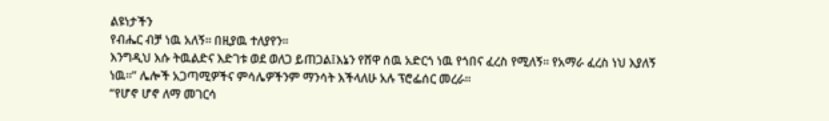ልዩነታችን
የብሔር ብቻ ነዉ አለኝ፡፡ በዚያዉ ተለያየን፡፡
እንግዲህ እሱ ትዉልድና እድገቱ ወደ ወለጋ ይጠጋል፤እኔን የሸዋ ሰዉ አድርጎ ነዉ የጎበና ፈረስ የሚለኝ፡፡ የአማራ ፈረስ ነህ እያለኝ ነዉ፡፡” ሌሎች አጋጣሚዎችና ምሳሌዎችንም ማንሳት እችላለሁ አሉ ፕሮፌሰር መረራ፡፡
“የሆኖ ሆኖ ለማ መገርሳ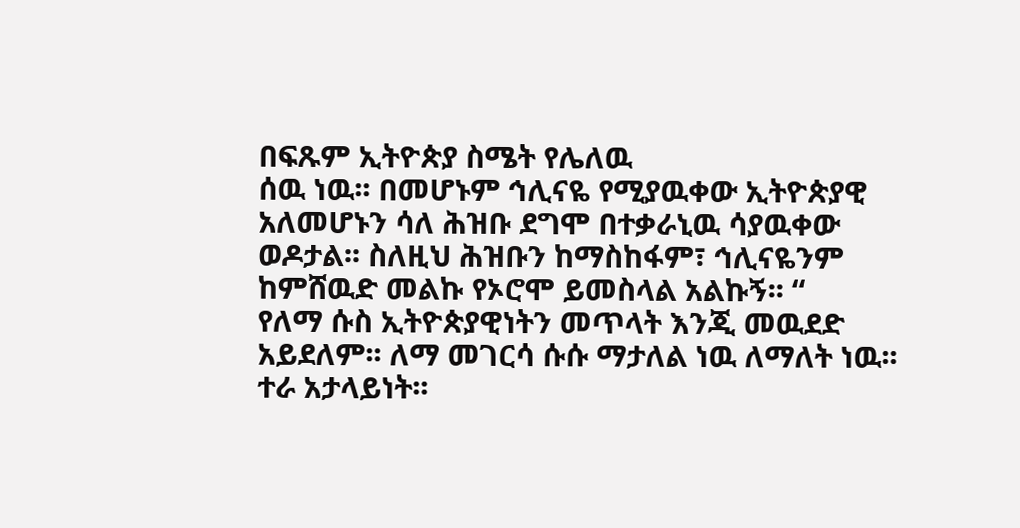በፍጹም ኢትዮጵያ ስሜት የሌለዉ
ሰዉ ነዉ፡፡ በመሆኑም ኅሊናዬ የሚያዉቀው ኢትዮጵያዊ
አለመሆኑን ሳለ ሕዝቡ ደግሞ በተቃራኒዉ ሳያዉቀው
ወዶታል፡፡ ስለዚህ ሕዝቡን ከማስከፋም፣ ኅሊናዬንም
ከምሸዉድ መልኩ የኦሮሞ ይመስላል አልኩኝ፡፡ “
የለማ ሱስ ኢትዮጵያዊነትን መጥላት እንጂ መዉደድ
አይደለም፡፡ ለማ መገርሳ ሱሱ ማታለል ነዉ ለማለት ነዉ፡፡
ተራ አታላይነት፡፡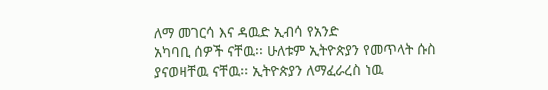ለማ መገርሳ እና ዳዉድ ኢብሳ የአንድ
አካባቢ ሰዎች ናቸዉ፡፡ ሁለቱም ኢትዮጵያን የመጥላት ሱስ
ያናወዛቸዉ ናቸዉ፡፡ ኢትዮጵያን ለማፈራረስ ነዉ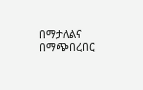በማታለልና
በማጭበረበር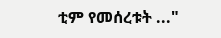ቲም የመሰረቱት ..."